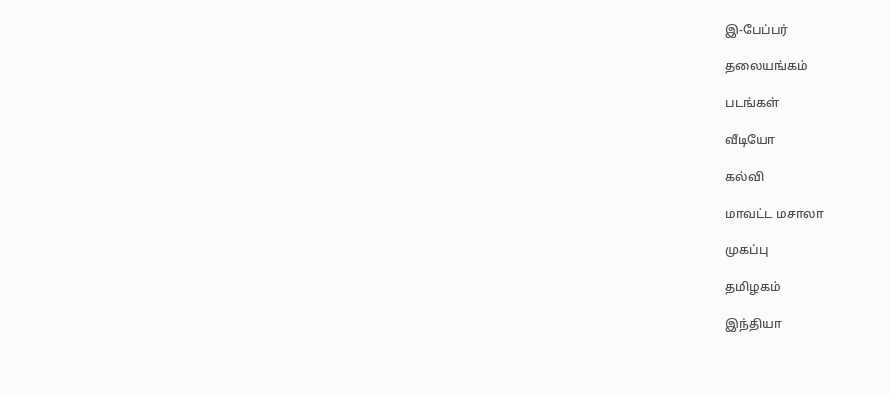இ-பேப்பர்

தலையங்கம்

படங்கள்

வீடியோ

கல்வி

மாவட்ட மசாலா

முகப்பு

தமிழகம்

இந்தியா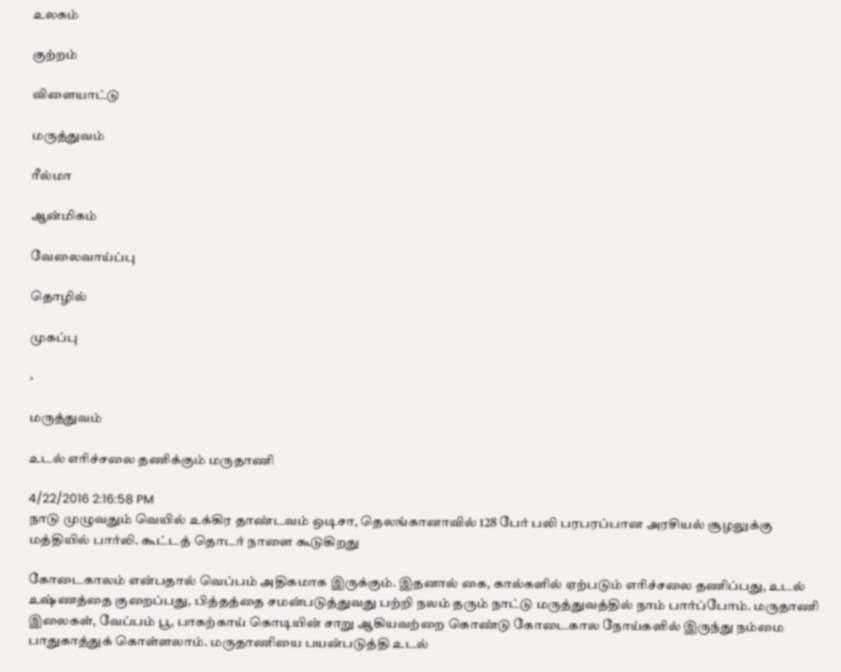உலகம்

குற்றம்

விளையாட்டு

மருத்துவம்

ரீல்மா

ஆன்மிகம்

வேலைவாய்ப்பு

தொழில்

முகப்பு

›

மருத்துவம்

உடல் எரிச்சலை தணிக்கும் மருதாணி

4/22/2016 2:16:58 PM
நாடு முழுவதும் வெயில் உக்கிர தாண்டவம் ஒடிசா, தெலங்கானாவில் 128 பேர் பலி பரபரப்பான அரசியல் சூழலுக்கு மத்தியில் பார்லி. கூட்டத் தொடர் நாளை கூடுகிறது

கோடைகாலம் என்பதால் வெப்பம் அதிகமாக இருக்கும். இதனால் கை, கால்களில் ஏற்படும் எரிச்சலை தணிப்பது, உடல் உஷ்ணத்தை குறைப்பது, பித்தத்தை சமன்படுத்துவது பற்றி நலம் தரும் நாட்டு மருத்துவத்தில் நாம் பார்ப்போம். மருதாணி இலைகள், வேப்பம் பூ, பாகற்காய் கொடியின் சாறு ஆகியவற்றை கொண்டு கோடைகால நோய்களில் இருந்து நம்மை பாதுகாத்துக் கொள்ளலாம். மருதாணியை பயன்படுத்தி உடல்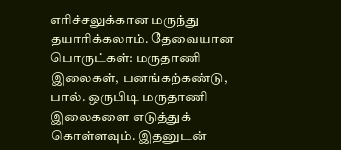எரிச்சலுக்கான மருந்து தயாரிக்கலாம். தேவையான பொருட்கள்: மருதாணி இலைகள், பனங்கற்கண்டு, பால். ஒருபிடி மருதாணி இலைகளை எடுத்துக் கொள்ளவும். இதனுடன்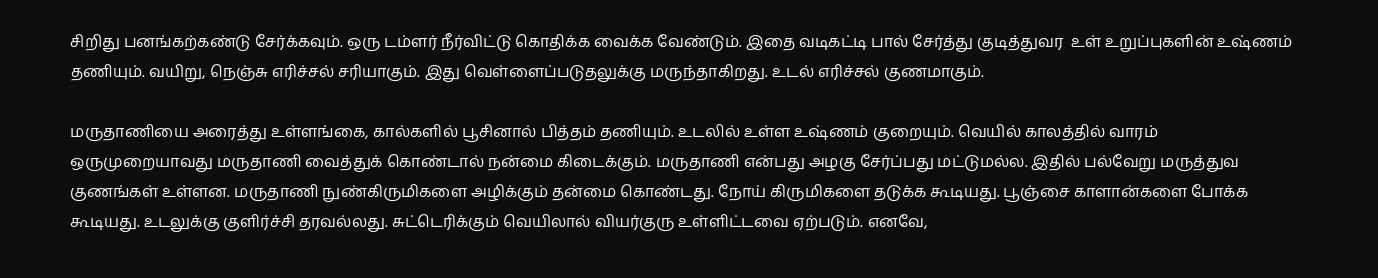சிறிது பனங்கற்கண்டு சேர்க்கவும். ஒரு டம்ளர் நீர்விட்டு கொதிக்க வைக்க வேண்டும். இதை வடிகட்டி பால் சேர்த்து குடித்துவர  உள் உறுப்புகளின் உஷ்ணம் தணியும். வயிறு, நெஞ்சு எரிச்சல் சரியாகும். இது வெள்ளைப்படுதலுக்கு மருந்தாகிறது. உடல் எரிச்சல் குணமாகும்.

மருதாணியை அரைத்து உள்ளங்கை, கால்களில் பூசினால் பித்தம் தணியும். உடலில் உள்ள உஷ்ணம் குறையும். வெயில் காலத்தில் வாரம் ஒருமுறையாவது மருதாணி வைத்துக் கொண்டால் நன்மை கிடைக்கும். மருதாணி என்பது அழகு சேர்ப்பது மட்டுமல்ல. இதில் பல்வேறு மருத்துவ குணங்கள் உள்ளன. மருதாணி நுண்கிருமிகளை அழிக்கும் தன்மை கொண்டது. நோய் கிருமிகளை தடுக்க கூடியது. பூஞ்சை காளான்களை போக்க கூடியது. உடலுக்கு குளிர்ச்சி தரவல்லது. சுட்டெரிக்கும் வெயிலால் வியர்குரு உள்ளிட்டவை ஏற்படும். எனவே,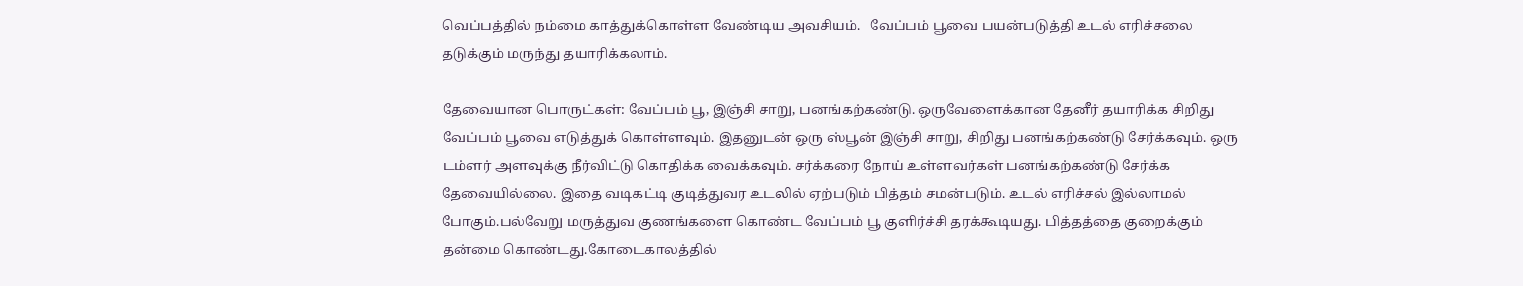வெப்பத்தில் நம்மை காத்துக்கொள்ள வேண்டிய அவசியம்.   வேப்பம் பூவை பயன்படுத்தி உடல் எரிச்சலை தடுக்கும் மருந்து தயாரிக்கலாம்.

தேவையான பொருட்கள்: வேப்பம் பூ, இஞ்சி சாறு, பனங்கற்கண்டு. ஒருவேளைக்கான தேனீர் தயாரிக்க சிறிது வேப்பம் பூவை எடுத்துக் கொள்ளவும். இதனுடன் ஒரு ஸ்பூன் இஞ்சி சாறு, சிறிது பனங்கற்கண்டு சேர்க்கவும். ஒரு டம்ளர் அளவுக்கு நீர்விட்டு கொதிக்க வைக்கவும். சர்க்கரை நோய் உள்ளவர்கள் பனங்கற்கண்டு சேர்க்க தேவையில்லை. இதை வடிகட்டி குடித்துவர உடலில் ஏற்படும் பித்தம் சமன்படும். உடல் எரிச்சல் இல்லாமல் போகும்.பல்வேறு மருத்துவ குணங்களை கொண்ட வேப்பம் பூ குளிர்ச்சி தரக்கூடியது. பித்தத்தை குறைக்கும் தன்மை கொண்டது.கோடைகாலத்தில்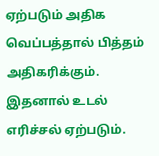ஏற்படும் அதிக வெப்பத்தால் பித்தம் அதிகரிக்கும். இதனால் உடல் எரிச்சல் ஏற்படும்.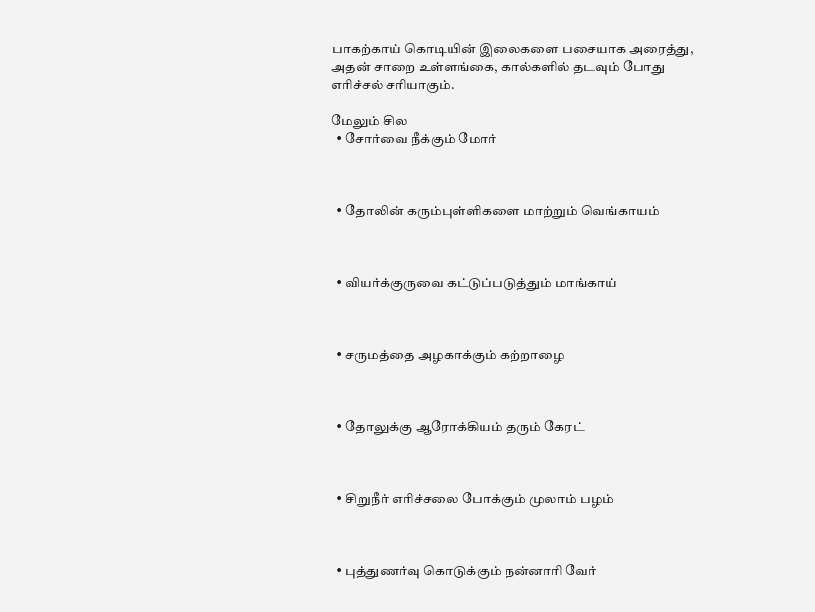பாகற்காய் கொடியின் இலைகளை பசையாக அரைத்து, அதன் சாறை உள்ளங்கை, கால்களில் தடவும் போது எரிச்சல் சரியாகும்.

மேலும் சில
  • சோர்வை நீக்கும் மோர்



  • தோலின் கரும்புள்ளிகளை மாற்றும் வெங்காயம்



  • வியர்க்குருவை கட்டுப்படுத்தும் மாங்காய்



  • சருமத்தை அழகாக்கும் கற்றாழை



  • தோலுக்கு ஆரோக்கியம் தரும் கேரட்



  • சிறுநீர் எரிச்சலை போக்கும் முலாம் பழம்



  • புத்துணர்வு கொடுக்கும் நன்னாரி வேர்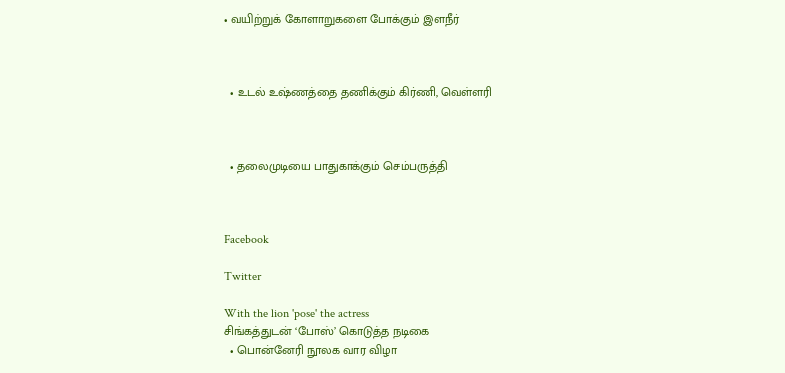• வயிற்றுக் கோளாறுகளை போக்கும் இளநீர்



  • உடல் உஷ்ணத்தை தணிக்கும் கிர்ணி, வெள்ளரி



  • தலைமுடியை பாதுகாக்கும் செம்பருத்தி



Facebook

Twitter

With the lion 'pose' the actress
சிங்கத்துடன் ‘போஸ்’ கொடுத்த நடிகை
  • பொன்னேரி நூலக வார விழா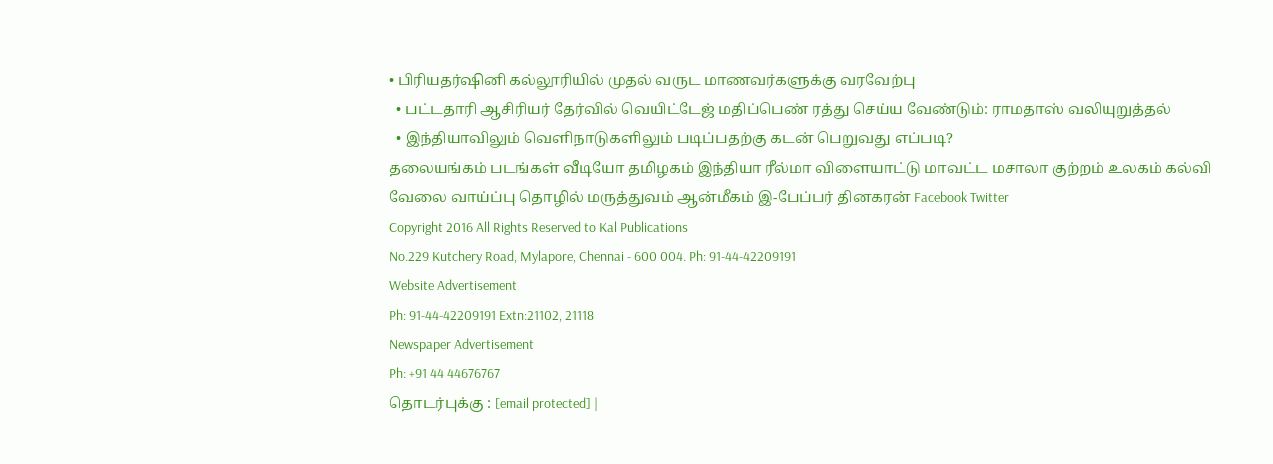• பிரியதர்ஷினி கல்லூரியில் முதல் வருட மாணவர்களுக்கு வரவேற்பு
  • பட்டதாரி ஆசிரியர் தேர்வில் வெயிட்டேஜ் மதிப்பெண் ரத்து செய்ய வேண்டும்: ராமதாஸ் வலியுறுத்தல்
  • இந்தியாவிலும் வெளிநாடுகளிலும் படிப்பதற்கு கடன் பெறுவது எப்படி?
தலையங்கம் படங்கள் வீடியோ தமிழகம் இந்தியா ரீல்மா விளையாட்டு மாவட்ட மசாலா குற்றம் உலகம் கல்வி வேலை வாய்ப்பு தொழில் மருத்துவம் ஆன்மீகம் இ-பேப்பர் தினகரன் Facebook Twitter
Copyright 2016 All Rights Reserved to Kal Publications
No.229 Kutchery Road, Mylapore, Chennai - 600 004. Ph: 91-44-42209191
Website Advertisement
Ph: 91-44-42209191 Extn:21102, 21118
Newspaper Advertisement
Ph: +91 44 44676767
தொடர்புக்கு : [email protected] |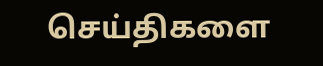செய்திகளை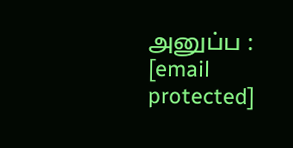அனுப்ப : [email protected]